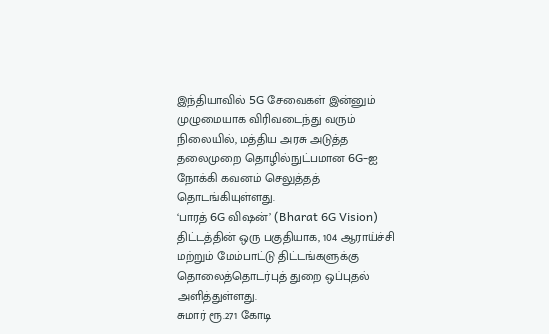இந்தியாவில் 5G சேவைகள் இன்னும் முழுமையாக விரிவடைந்து வரும் நிலையில், மத்திய அரசு அடுத்த தலைமுறை தொழில்நுட்பமான 6G-ஐ நோக்கி கவனம் செலுத்தத் தொடங்கியுள்ளது.
‘பாரத் 6G விஷன்’ (Bharat 6G Vision) திட்டத்தின் ஒரு பகுதியாக, 104 ஆராய்ச்சி மற்றும் மேம்பாட்டு திட்டங்களுக்கு தொலைத்தொடர்புத் துறை ஒப்புதல் அளித்துள்ளது.
சுமார் ரூ.271 கோடி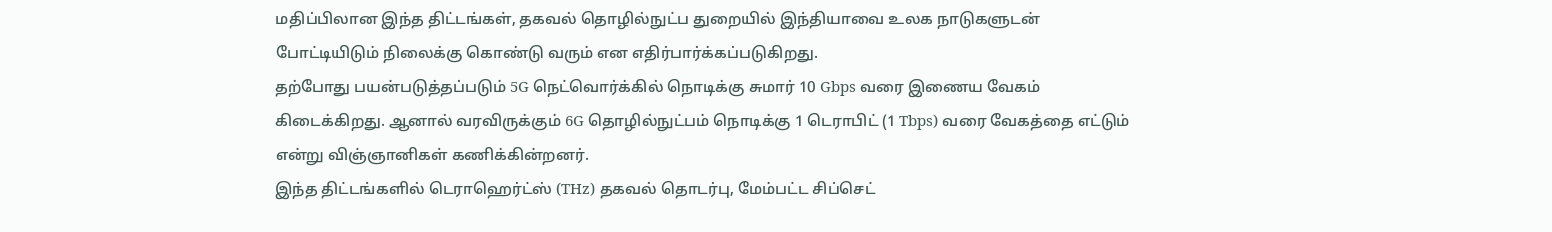மதிப்பிலான இந்த திட்டங்கள், தகவல் தொழில்நுட்ப துறையில் இந்தியாவை உலக நாடுகளுடன் போட்டியிடும் நிலைக்கு கொண்டு வரும் என எதிர்பார்க்கப்படுகிறது.
தற்போது பயன்படுத்தப்படும் 5G நெட்வொர்க்கில் நொடிக்கு சுமார் 10 Gbps வரை இணைய வேகம் கிடைக்கிறது. ஆனால் வரவிருக்கும் 6G தொழில்நுட்பம் நொடிக்கு 1 டெராபிட் (1 Tbps) வரை வேகத்தை எட்டும் என்று விஞ்ஞானிகள் கணிக்கின்றனர்.
இந்த திட்டங்களில் டெராஹெர்ட்ஸ் (THz) தகவல் தொடர்பு, மேம்பட்ட சிப்செட்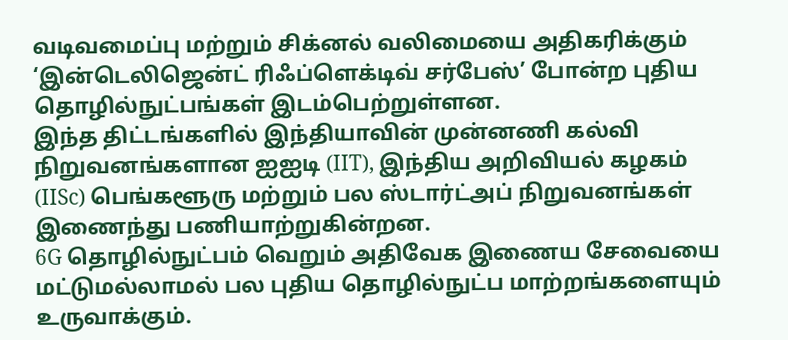வடிவமைப்பு மற்றும் சிக்னல் வலிமையை அதிகரிக்கும் ‘இன்டெலிஜென்ட் ரிஃப்ளெக்டிவ் சர்பேஸ்’ போன்ற புதிய தொழில்நுட்பங்கள் இடம்பெற்றுள்ளன.
இந்த திட்டங்களில் இந்தியாவின் முன்னணி கல்வி நிறுவனங்களான ஐஐடி (IIT), இந்திய அறிவியல் கழகம் (IISc) பெங்களூரு மற்றும் பல ஸ்டார்ட்அப் நிறுவனங்கள் இணைந்து பணியாற்றுகின்றன.
6G தொழில்நுட்பம் வெறும் அதிவேக இணைய சேவையை மட்டுமல்லாமல் பல புதிய தொழில்நுட்ப மாற்றங்களையும் உருவாக்கும்.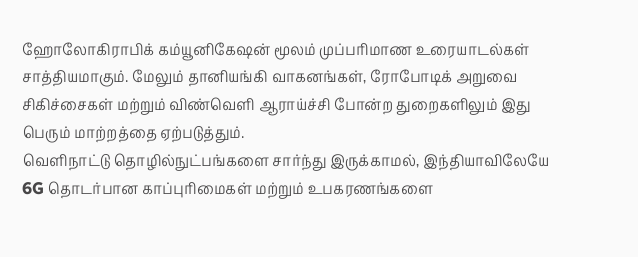ஹோலோகிராபிக் கம்யூனிகேஷன் மூலம் முப்பரிமாண உரையாடல்கள் சாத்தியமாகும். மேலும் தானியங்கி வாகனங்கள், ரோபோடிக் அறுவை சிகிச்சைகள் மற்றும் விண்வெளி ஆராய்ச்சி போன்ற துறைகளிலும் இது பெரும் மாற்றத்தை ஏற்படுத்தும்.
வெளிநாட்டு தொழில்நுட்பங்களை சார்ந்து இருக்காமல், இந்தியாவிலேயே 6G தொடர்பான காப்புரிமைகள் மற்றும் உபகரணங்களை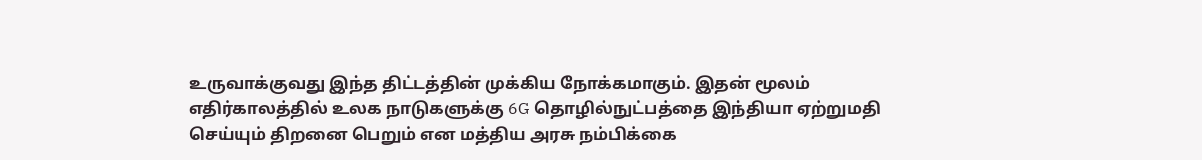உருவாக்குவது இந்த திட்டத்தின் முக்கிய நோக்கமாகும். இதன் மூலம் எதிர்காலத்தில் உலக நாடுகளுக்கு 6G தொழில்நுட்பத்தை இந்தியா ஏற்றுமதி செய்யும் திறனை பெறும் என மத்திய அரசு நம்பிக்கை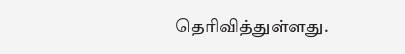தெரிவித்துள்ளது.